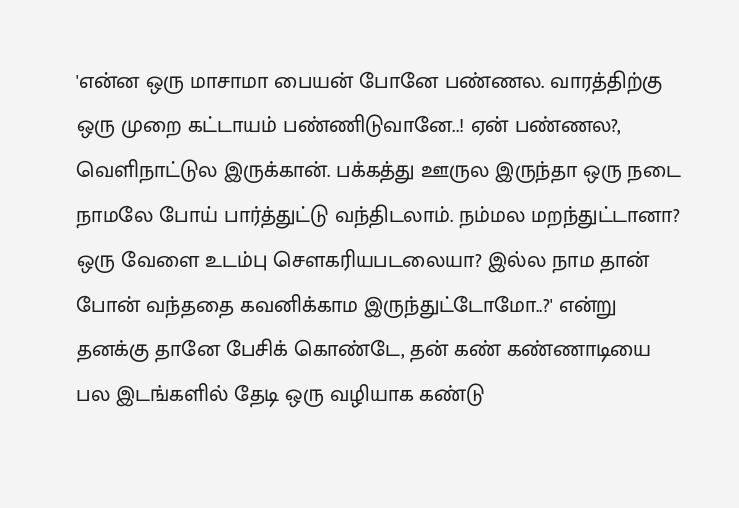'என்ன ஒரு மாசாமா பையன் போனே பண்ணல. வாரத்திற்கு ஒரு முறை கட்டாயம் பண்ணிடுவானே..! ஏன் பண்ணல?, வெளிநாட்டுல இருக்கான். பக்கத்து ஊருல இருந்தா ஒரு நடை நாமலே போய் பார்த்துட்டு வந்திடலாம். நம்மல மறந்துட்டானா? ஒரு வேளை உடம்பு செளகரியபடலையா? இல்ல நாம தான் போன் வந்ததை கவனிக்காம இருந்துட்டோமோ..?' என்று தனக்கு தானே பேசிக் கொண்டே, தன் கண் கண்ணாடியை பல இடங்களில் தேடி ஒரு வழியாக கண்டு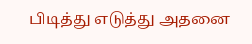பிடித்து எடுத்து அதனை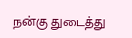நன்கு துடைத்து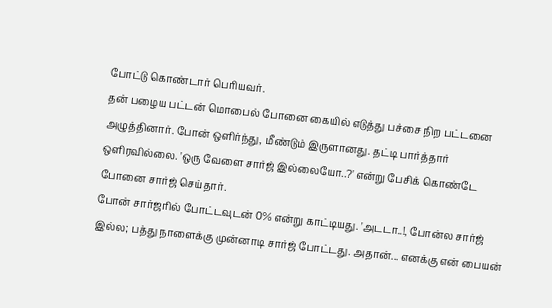போட்டு கொண்டார் பெரியவர்.
தன் பழைய பட்டன் மொபைல் போனை கையில் எடுத்து பச்சை நிற பட்டனை அழுத்தினார். போன் ஒளிர்ந்து, மீண்டும் இருளானது. தட்டி பார்த்தார் ஒளிரவில்லை. 'ஒரு வேளை சார்ஜ் இல்லையோ..?' என்று பேசிக் கொண்டே போனை சார்ஜ் செய்தார்.
போன் சார்ஜரில் போட்டவுடன் 0% என்று காட்டியது. 'அடடா..!, போன்ல சார்ஜ் இல்ல; பத்து நாளைக்கு முன்னாடி சார்ஜ் போட்டது. அதான்... எனக்கு என் பையன்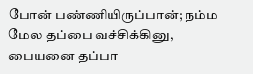போன் பண்ணியிருப்பான்; நம்ம மேல தப்பை வச்சிக்கினு, பையனை தப்பா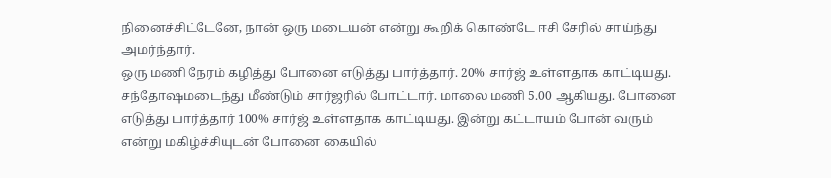நினைச்சிட்டேனே, நான் ஒரு மடையன் என்று கூறிக் கொண்டே ஈசி சேரில் சாய்ந்து அமர்ந்தார்.
ஒரு மணி நேரம் கழித்து போனை எடுத்து பார்த்தார். 20% சார்ஜ் உள்ளதாக காட்டியது. சந்தோஷமடைந்து மீண்டும் சார்ஜரில் போட்டார். மாலை மணி 5.00 ஆகியது. போனை எடுத்து பார்த்தார் 100% சார்ஜ் உள்ளதாக காட்டியது. இன்று கட்டாயம் போன் வரும் என்று மகிழ்ச்சியுடன் போனை கையில்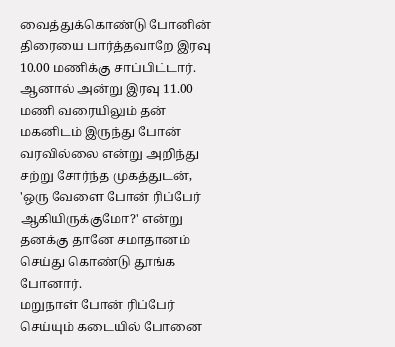வைத்துக்கொண்டு போனின் திரையை பார்த்தவாறே இரவு 10.00 மணிக்கு சாப்பிட்டார்.
ஆனால் அன்று இரவு 11.00 மணி வரையிலும் தன் மகனிடம் இருந்து போன் வரவில்லை என்று அறிந்து சற்று சோர்ந்த முகத்துடன், 'ஒரு வேளை போன் ரிப்பேர் ஆகியிருக்குமோ?' என்று தனக்கு தானே சமாதானம் செய்து கொண்டு தூங்க போனார்.
மறுநாள் போன் ரிப்பேர் செய்யும் கடையில் போனை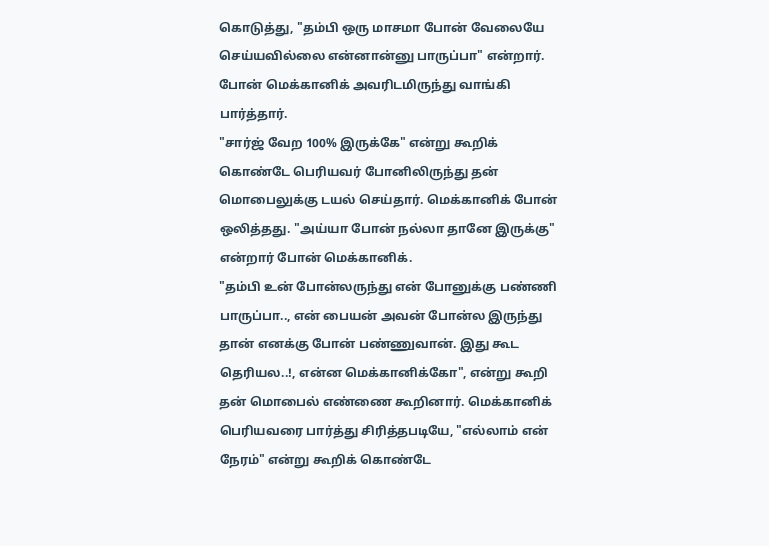கொடுத்து, "தம்பி ஒரு மாசமா போன் வேலையே செய்யவில்லை என்னான்னு பாருப்பா" என்றார். போன் மெக்கானிக் அவரிடமிருந்து வாங்கி பார்த்தார்.
"சார்ஜ் வேற 100% இருக்கே" என்று கூறிக் கொண்டே பெரியவர் போனிலிருந்து தன் மொபைலுக்கு டயல் செய்தார். மெக்கானிக் போன் ஒலித்தது. "அய்யா போன் நல்லா தானே இருக்கு" என்றார் போன் மெக்கானிக்.
"தம்பி உன் போன்லருந்து என் போனுக்கு பண்ணி பாருப்பா.., என் பையன் அவன் போன்ல இருந்து தான் எனக்கு போன் பண்ணுவான். இது கூட தெரியல..!, என்ன மெக்கானிக்கோ", என்று கூறி தன் மொபைல் எண்ணை கூறினார். மெக்கானிக் பெரியவரை பார்த்து சிரித்தபடியே, "எல்லாம் என் நேரம்" என்று கூறிக் கொண்டே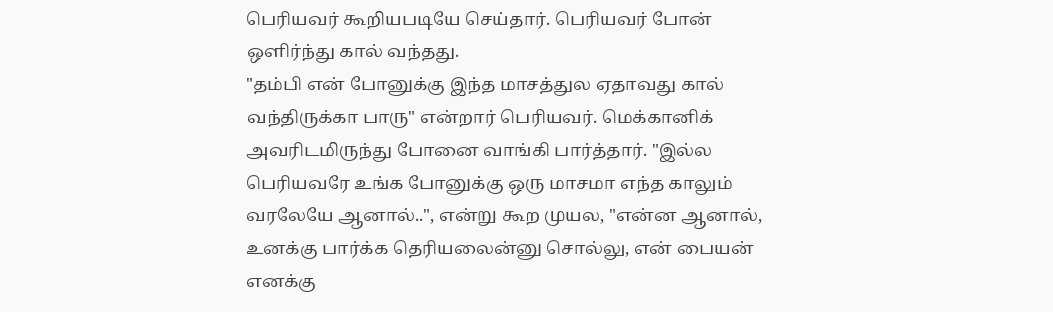பெரியவர் கூறியபடியே செய்தார். பெரியவர் போன் ஒளிர்ந்து கால் வந்தது.
"தம்பி என் போனுக்கு இந்த மாசத்துல ஏதாவது கால் வந்திருக்கா பாரு" என்றார் பெரியவர். மெக்கானிக் அவரிடமிருந்து போனை வாங்கி பார்த்தார். "இல்ல பெரியவரே உங்க போனுக்கு ஒரு மாசமா எந்த காலும் வரலேயே ஆனால்..", என்று கூற முயல, "என்ன ஆனால், உனக்கு பார்க்க தெரியலைன்னு சொல்லு, என் பையன் எனக்கு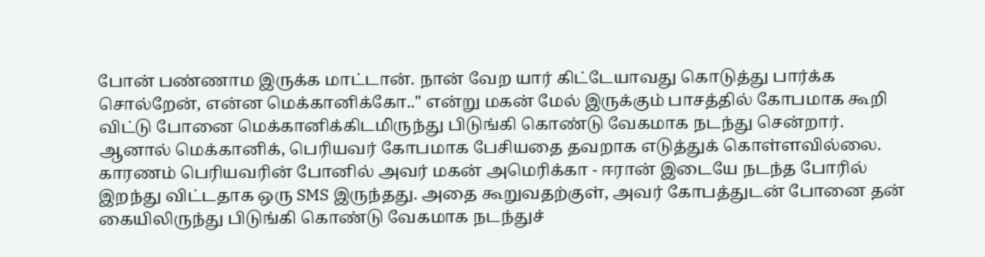போன் பண்ணாம இருக்க மாட்டான். நான் வேற யார் கிட்டேயாவது கொடுத்து பார்க்க சொல்றேன், என்ன மெக்கானிக்கோ.." என்று மகன் மேல் இருக்கும் பாசத்தில் கோபமாக கூறி விட்டு போனை மெக்கானிக்கிடமிருந்து பிடுங்கி கொண்டு வேகமாக நடந்து சென்றார்.
ஆனால் மெக்கானிக், பெரியவர் கோபமாக பேசியதை தவறாக எடுத்துக் கொள்ளவில்லை. காரணம் பெரியவரின் போனில் அவர் மகன் அமெரிக்கா - ஈரான் இடையே நடந்த போரில் இறந்து விட்டதாக ஒரு SMS இருந்தது. அதை கூறுவதற்குள், அவர் கோபத்துடன் போனை தன் கையிலிருந்து பிடுங்கி கொண்டு வேகமாக நடந்துச்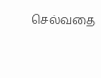செல்வதை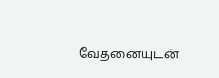வேதனையுடன்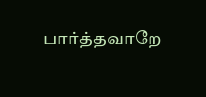பார்த்தவாறே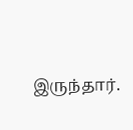இருந்தார்.